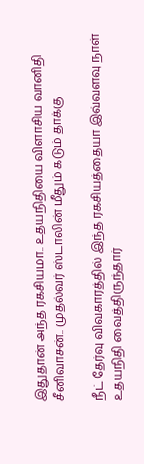இதுதான் அந்த ரகசியமா.. உதயநிதியை விளாசிய வானிதி சீனிவாசன்.. முதல்வர் ஸ்டாலின் மீதும் கடும் தாக்கு

நீட் தேர்வு விவகாரத்தில் இந்த ரகசியத்தையா இவ்வளவு நாள் உதயநிதி வைத்திருந்தார்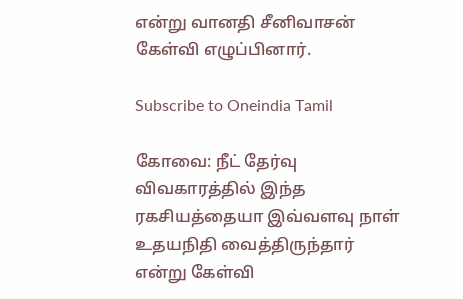என்று வானதி சீனிவாசன் கேள்வி எழுப்பினார்.

Subscribe to Oneindia Tamil

கோவை: நீட் தேர்வு விவகாரத்தில் இந்த ரகசியத்தையா இவ்வளவு நாள் உதயநிதி வைத்திருந்தார் என்று கேள்வி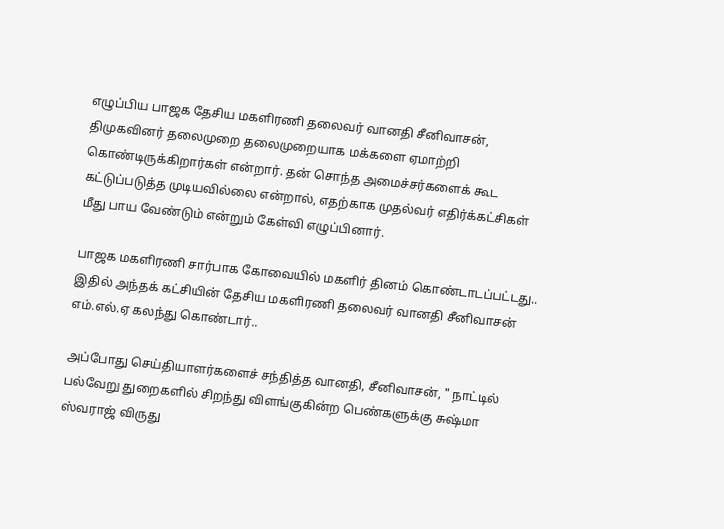எழுப்பிய பாஜக தேசிய மகளிரணி தலைவர் வானதி சீனிவாசன், திமுகவினர் தலைமுறை தலைமுறையாக மக்களை ஏமாற்றி கொண்டிருக்கிறார்கள் என்றார். தன் சொந்த அமைச்சர்களைக் கூட கட்டுப்படுத்த முடியவில்லை என்றால், எதற்காக முதல்வர் எதிர்க்கட்சிகள் மீது பாய வேண்டும் என்றும் கேள்வி எழுப்பினார்.

பாஜக மகளிரணி சார்பாக கோவையில் மகளிர் தினம் கொண்டாடப்பட்டது.. இதில் அந்தக் கட்சியின் தேசிய மகளிரணி தலைவர் வானதி சீனிவாசன் எம்.எல்.ஏ கலந்து கொண்டார்..

அப்போது செய்தியாளர்களைச் சந்தித்த வானதி, சீனிவாசன், " நாட்டில் பல்வேறு துறைகளில் சிறந்து விளங்குகின்ற பெண்களுக்கு சுஷ்மா ஸ்வராஜ் விருது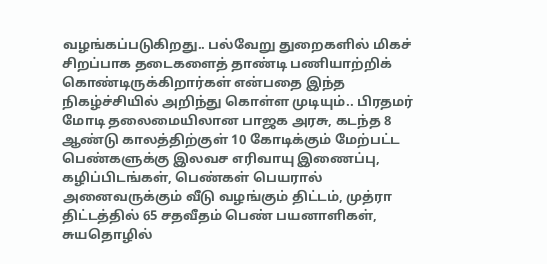வழங்கப்படுகிறது.. பல்வேறு துறைகளில் மிகச் சிறப்பாக தடைகளைத் தாண்டி பணியாற்றிக் கொண்டிருக்கிறார்கள் என்பதை இந்த நிகழ்ச்சியில் அறிந்து கொள்ள முடியும்.. பிரதமர் மோடி தலைமையிலான பாஜக அரசு, கடந்த 8 ஆண்டு காலத்திற்குள் 10 கோடிக்கும் மேற்பட்ட பெண்களுக்கு இலவச எரிவாயு இணைப்பு, கழிப்பிடங்கள், பெண்கள் பெயரால் அனைவருக்கும் வீடு வழங்கும் திட்டம், முத்ரா திட்டத்தில் 65 சதவீதம் பெண் பயனாளிகள், சுயதொழில்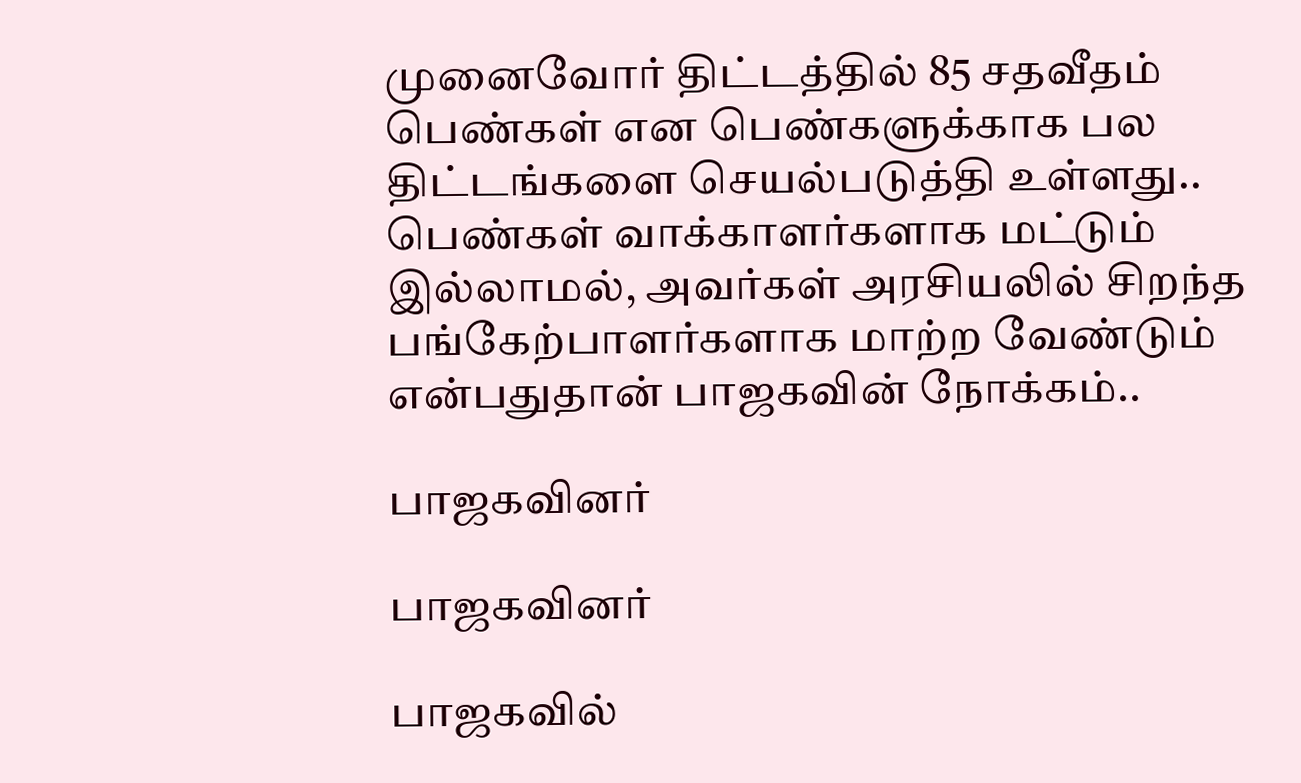முனைவோர் திட்டத்தில் 85 சதவீதம் பெண்கள் என பெண்களுக்காக பல திட்டங்களை செயல்படுத்தி உள்ளது.. பெண்கள் வாக்காளர்களாக மட்டும் இல்லாமல், அவர்கள் அரசியலில் சிறந்த பங்கேற்பாளர்களாக மாற்ற வேண்டும் என்பதுதான் பாஜகவின் நோக்கம்..

பாஜகவினர்

பாஜகவினர்

பாஜகவில்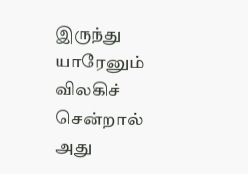இருந்து யாரேனும் விலகிச் சென்றால் அது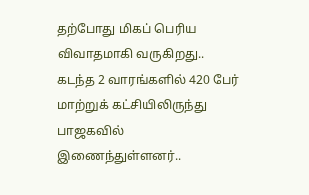தற்போது மிகப் பெரிய விவாதமாகி வருகிறது.. கடந்த 2 வாரங்களில் 420 பேர் மாற்றுக் கட்சியிலிருந்து பாஜகவில் இணைந்துள்ளனர்..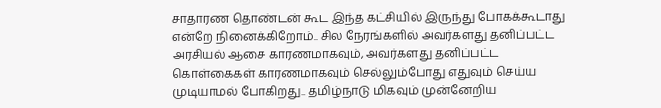சாதாரண தொண்டன் கூட இந்த கட்சியில் இருந்து போகக்கூடாது என்றே நினைக்கிறோம்.. சில நேரங்களில் அவர்களது தனிப்பட்ட அரசியல் ஆசை காரணமாகவும், அவர்களது தனிப்பட்ட கொள்கைகள் காரணமாகவும் செல்லும்போது எதுவும் செய்ய முடியாமல் போகிறது.. தமிழ்நாடு மிகவும் முன்னேறிய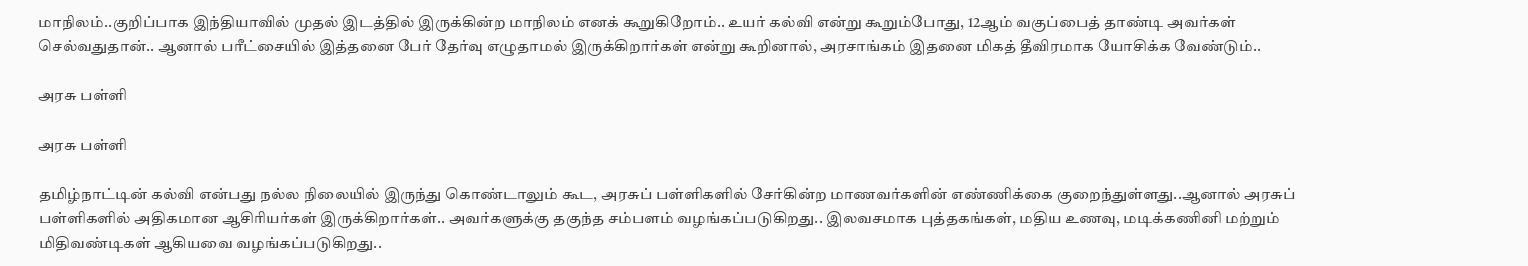மாநிலம்..குறிப்பாக இந்தியாவில் முதல் இடத்தில் இருக்கின்ற மாநிலம் எனக் கூறுகிறோம்.. உயர் கல்வி என்று கூறும்போது, 12ஆம் வகுப்பைத் தாண்டி அவர்கள் செல்வதுதான்.. ஆனால் பரீட்சையில் இத்தனை பேர் தேர்வு எழுதாமல் இருக்கிறார்கள் என்று கூறினால், அரசாங்கம் இதனை மிகத் தீவிரமாக யோசிக்க வேண்டும்..

அரசு பள்ளி

அரசு பள்ளி

தமிழ்நாட்டின் கல்வி என்பது நல்ல நிலையில் இருந்து கொண்டாலும் கூட, அரசுப் பள்ளிகளில் சேர்கின்ற மாணவர்களின் எண்ணிக்கை குறைந்துள்ளது..ஆனால் அரசுப் பள்ளிகளில் அதிகமான ஆசிரியர்கள் இருக்கிறார்கள்.. அவர்களுக்கு தகுந்த சம்பளம் வழங்கப்படுகிறது.. இலவசமாக புத்தகங்கள், மதிய உணவு, மடிக்கணினி மற்றும் மிதிவண்டிகள் ஆகியவை வழங்கப்படுகிறது..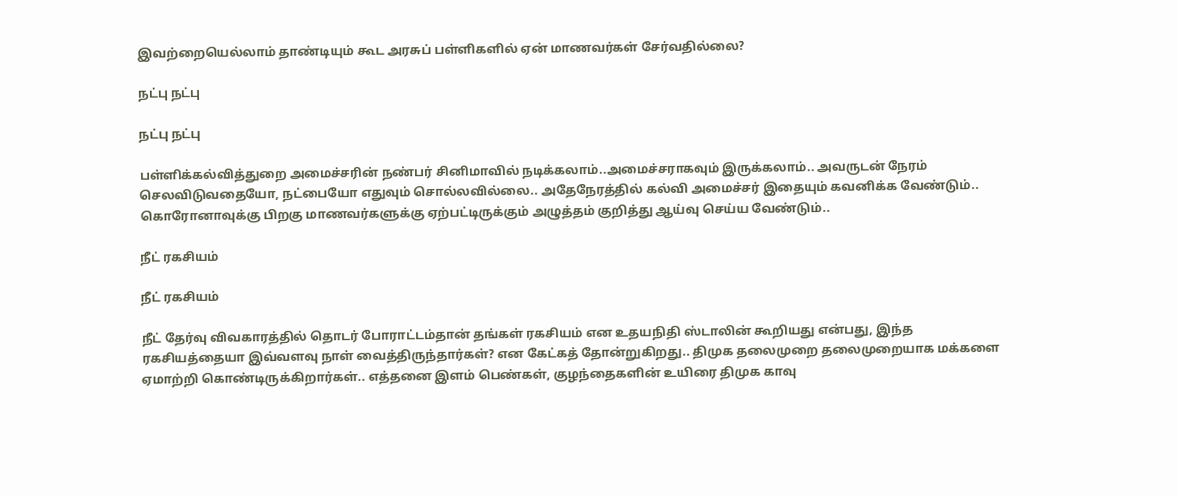இவற்றையெல்லாம் தாண்டியும் கூட அரசுப் பள்ளிகளில் ஏன் மாணவர்கள் சேர்வதில்லை?

நட்பு நட்பு

நட்பு நட்பு

பள்ளிக்கல்வித்துறை அமைச்சரின் நண்பர் சினிமாவில் நடிக்கலாம்..அமைச்சராகவும் இருக்கலாம்.. அவருடன் நேரம் செலவிடுவதையோ, நட்பையோ எதுவும் சொல்லவில்லை.. அதேநேரத்தில் கல்வி அமைச்சர் இதையும் கவனிக்க வேண்டும்.. கொரோனாவுக்கு பிறகு மாணவர்களுக்கு ஏற்பட்டிருக்கும் அழுத்தம் குறித்து ஆய்வு செய்ய வேண்டும்..

நீட் ரகசியம்

நீட் ரகசியம்

நீட் தேர்வு விவகாரத்தில் தொடர் போராட்டம்தான் தங்கள் ரகசியம் என உதயநிதி ஸ்டாலின் கூறியது என்பது, இந்த ரகசியத்தையா இவ்வளவு நாள் வைத்திருந்தார்கள்? என கேட்கத் தோன்றுகிறது.. திமுக தலைமுறை தலைமுறையாக மக்களை ஏமாற்றி கொண்டிருக்கிறார்கள்.. எத்தனை இளம் பெண்கள், குழந்தைகளின் உயிரை திமுக காவு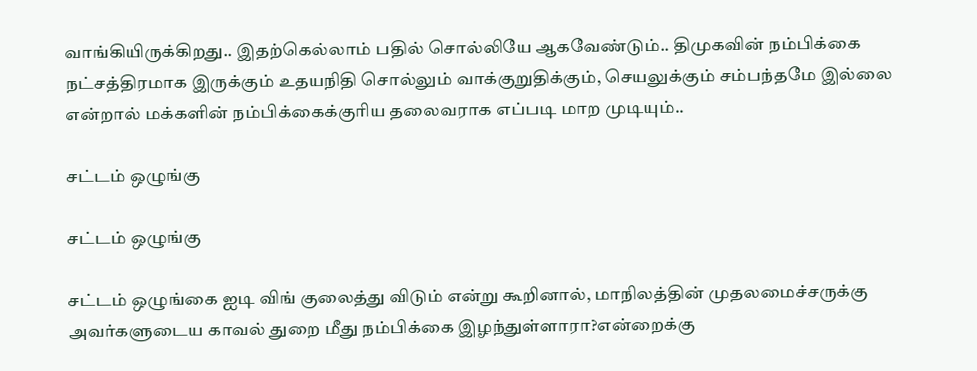வாங்கியிருக்கிறது.. இதற்கெல்லாம் பதில் சொல்லியே ஆகவேண்டும்.. திமுகவின் நம்பிக்கை நட்சத்திரமாக இருக்கும் உதயநிதி சொல்லும் வாக்குறுதிக்கும், செயலுக்கும் சம்பந்தமே இல்லை என்றால் மக்களின் நம்பிக்கைக்குரிய தலைவராக எப்படி மாற முடியும்..

சட்டம் ஒழுங்கு

சட்டம் ஒழுங்கு

சட்டம் ஒழுங்கை ஐடி விங் குலைத்து விடும் என்று கூறினால், மாநிலத்தின் முதலமைச்சருக்கு அவர்களுடைய காவல் துறை மீது நம்பிக்கை இழந்துள்ளாரா?என்றைக்கு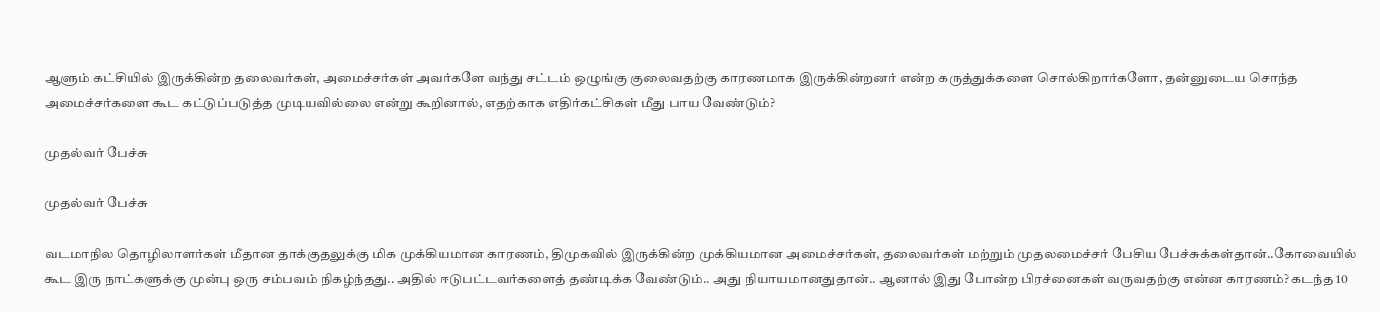ஆளும் கட்சியில் இருக்கின்ற தலைவர்கள், அமைச்சர்கள் அவர்களே வந்து சட்டம் ஒழுங்கு குலைவதற்கு காரணமாக இருக்கின்றனர் என்ற கருத்துக்களை சொல்கிறார்களோ, தன்னுடைய சொந்த அமைச்சர்களை கூட கட்டுப்படுத்த முடியவில்லை என்று கூறினால், எதற்காக எதிர்கட்சிகள் மீது பாய வேண்டும்?

முதல்வர் பேச்சு

முதல்வர் பேச்சு

வடமாநில தொழிலாளர்கள் மீதான தாக்குதலுக்கு மிக முக்கியமான காரணம், திமுகவில் இருக்கின்ற முக்கியமான அமைச்சர்கள், தலைவர்கள் மற்றும் முதலமைச்சர் பேசிய பேச்சுக்கள்தான்..கோவையில் கூட இரு நாட்களுக்கு முன்பு ஒரு சம்பவம் நிகழ்ந்தது.. அதில் ஈடுபட்டவர்களைத் தண்டிக்க வேண்டும்.. அது நியாயமானதுதான்.. ஆனால் இது போன்ற பிரச்னைகள் வருவதற்கு என்ன காரணம்? கடந்த 10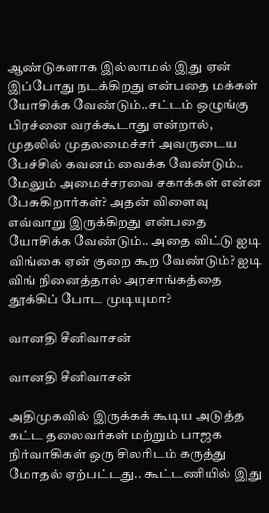ஆண்டுகளாக இல்லாமல் இது ஏன் இப்போது நடக்கிறது என்பதை மக்கள் யோசிக்க வேண்டும்..சட்டம் ஒழுங்கு பிரச்னை வரக்கூடாது என்றால், முதலில் முதலமைச்சர் அவருடைய பேச்சில் கவனம் வைக்க வேண்டும்.. மேலும் அமைச்சரவை சகாக்கள் என்ன பேசுகிறார்கள்? அதன் விளைவு எவ்வாறு இருக்கிறது என்பதை யோசிக்க வேண்டும்.. அதை விட்டு ஐடி விங்கை ஏன் குறை கூற வேண்டும்? ஐடி விங் நினைத்தால் அரசாங்கத்தை தூக்கிப் போட முடியுமா?

வானதி சீனிவாசன்

வானதி சீனிவாசன்

அதிமுகவில் இருக்கக் கூடிய அடுத்த கட்ட தலைவர்கள் மற்றும் பாஜக நிர்வாகிகள் ஒரு சிலரிடம் கருத்து மோதல் ஏற்பட்டது.. கூட்டணியில் இது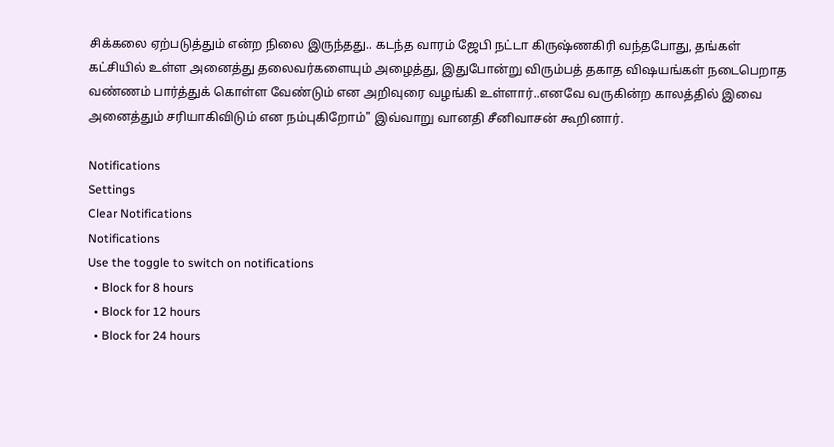சிக்கலை ஏற்படுத்தும் என்ற நிலை இருந்தது.. கடந்த வாரம் ஜேபி நட்டா கிருஷ்ணகிரி வந்தபோது, தங்கள் கட்சியில் உள்ள அனைத்து தலைவர்களையும் அழைத்து, இதுபோன்று விரும்பத் தகாத விஷயங்கள் நடைபெறாத வண்ணம் பார்த்துக் கொள்ள வேண்டும் என அறிவுரை வழங்கி உள்ளார்..எனவே வருகின்ற காலத்தில் இவை அனைத்தும் சரியாகிவிடும் என நம்புகிறோம்" இவ்வாறு வானதி சீனிவாசன் கூறினார்.

Notifications
Settings
Clear Notifications
Notifications
Use the toggle to switch on notifications
  • Block for 8 hours
  • Block for 12 hours
  • Block for 24 hours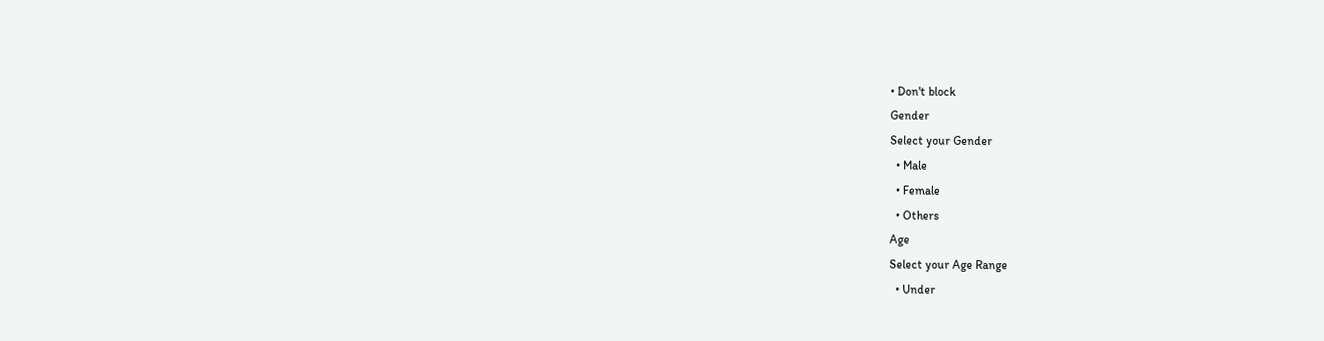• Don't block
Gender
Select your Gender
  • Male
  • Female
  • Others
Age
Select your Age Range
  • Under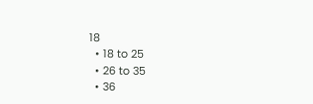18
  • 18 to 25
  • 26 to 35
  • 36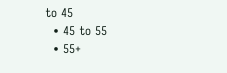to 45
  • 45 to 55
  • 55+